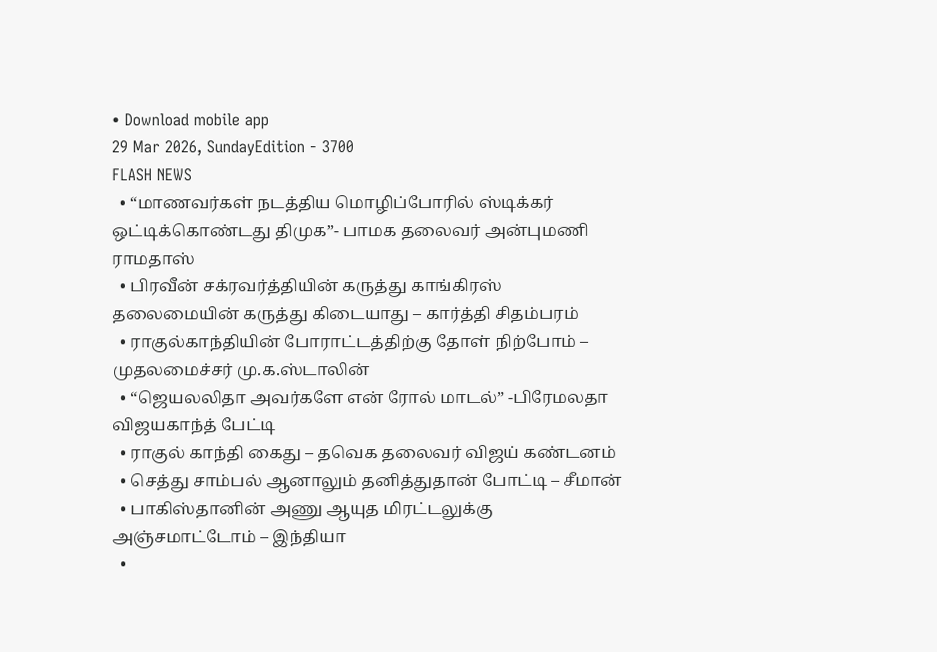• Download mobile app
29 Mar 2026, SundayEdition - 3700
FLASH NEWS
  • “மாணவர்கள் நடத்திய மொழிப்போரில் ஸ்டிக்கர் ஒட்டிக்கொண்டது திமுக”- பாமக தலைவர் அன்புமணி ராமதாஸ்
  • பிரவீன் சக்ரவர்த்தியின் கருத்து காங்கிரஸ் தலைமையின் கருத்து கிடையாது – கார்த்தி சிதம்பரம்
  • ராகுல்காந்தியின் போராட்டத்திற்கு தோள் நிற்போம் – முதலமைச்சர் மு.க.ஸ்டாலின்
  • “ஜெயலலிதா அவர்களே என் ரோல் மாடல்” -பிரேமலதா விஜயகாந்த் பேட்டி
  • ராகுல் காந்தி கைது – தவெக தலைவர் விஜய் கண்டனம்
  • செத்து சாம்பல் ஆனாலும் தனித்துதான் போட்டி – சீமான்
  • பாகிஸ்தானின் அணு ஆயுத மிரட்டலுக்கு அஞ்சமாட்டோம் – இந்தியா
  •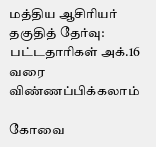மத்திய ஆசிரியர் தகுதித் தேர்வு: பட்டதாரிகள் அக்.16 வரை விண்ணப்பிக்கலாம்

கோவை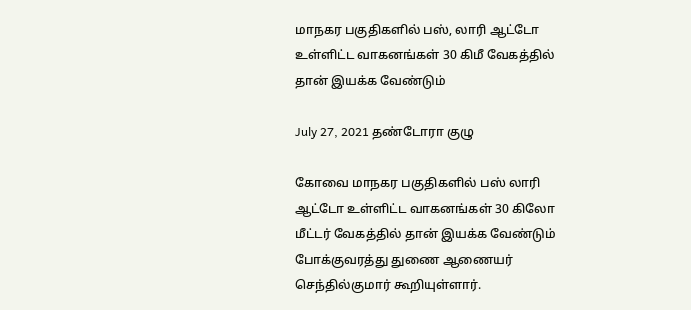மாநகர பகுதிகளில் பஸ், லாரி ஆட்டோ உள்ளிட்ட வாகனங்கள் 30 கிமீ வேகத்தில் தான் இயக்க வேண்டும்

July 27, 2021 தண்டோரா குழு

கோவை மாநகர பகுதிகளில் பஸ் லாரி ஆட்டோ உள்ளிட்ட வாகனங்கள் 30 கிலோ மீட்டர் வேகத்தில் தான் இயக்க வேண்டும் போக்குவரத்து துணை ஆணையர் செந்தில்குமார் கூறியுள்ளார்.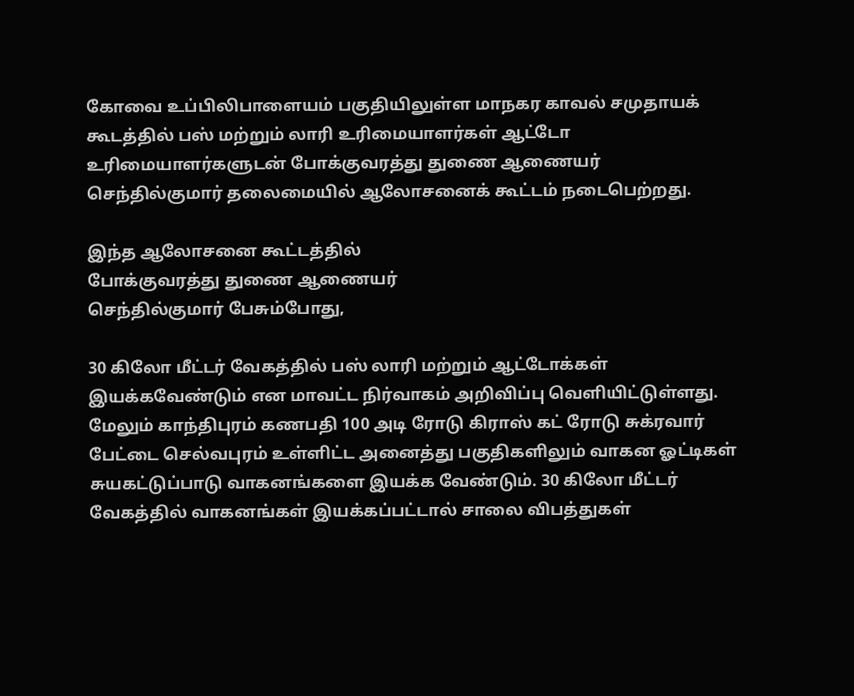கோவை உப்பிலிபாளையம் பகுதியிலுள்ள மாநகர காவல் சமுதாயக் கூடத்தில் பஸ் மற்றும் லாரி உரிமையாளர்கள் ஆட்டோ உரிமையாளர்களுடன் போக்குவரத்து துணை ஆணையர் செந்தில்குமார் தலைமையில் ஆலோசனைக் கூட்டம் நடைபெற்றது.

இந்த ஆலோசனை கூட்டத்தில்
போக்குவரத்து துணை ஆணையர்
செந்தில்குமார் பேசும்போது,

30 கிலோ மீட்டர் வேகத்தில் பஸ் லாரி மற்றும் ஆட்டோக்கள் இயக்கவேண்டும் என மாவட்ட நிர்வாகம் அறிவிப்பு வெளியிட்டுள்ளது. மேலும் காந்திபுரம் கணபதி 100 அடி ரோடு கிராஸ் கட் ரோடு சுக்ரவார் பேட்டை செல்வபுரம் உள்ளிட்ட அனைத்து பகுதிகளிலும் வாகன ஓட்டிகள் சுயகட்டுப்பாடு வாகனங்களை இயக்க வேண்டும். 30 கிலோ மீட்டர் வேகத்தில் வாகனங்கள் இயக்கப்பட்டால் சாலை விபத்துகள்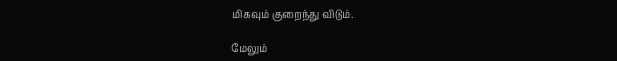மிகவும் குறைந்து விடும்.

மேலும்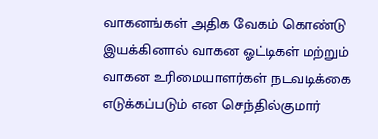வாகனங்கள் அதிக வேகம் கொண்டு இயக்கினால் வாகன ஓட்டிகள் மற்றும் வாகன உரிமையாளர்கள் நடவடிக்கை எடுக்கப்படும் என செந்தில்குமார்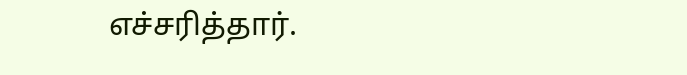எச்சரித்தார்.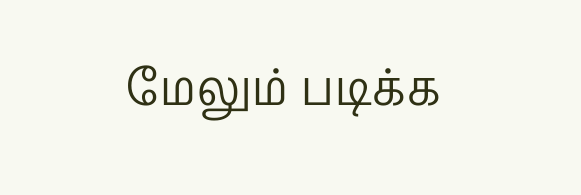மேலும் படிக்க